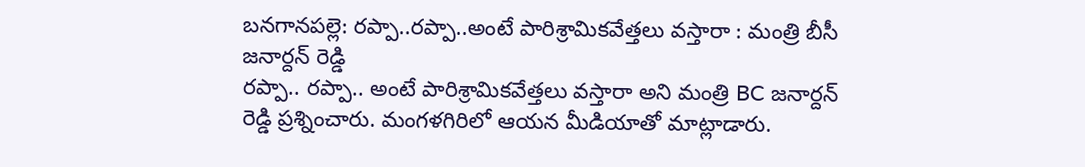బనగానపల్లె: రప్పా..రప్పా..అంటే పారిశ్రామికవేత్తలు వస్తారా : మంత్రి బీసీ జనార్దన్ రెడ్డి
రప్పా.. రప్పా.. అంటే పారిశ్రామికవేత్తలు వస్తారా అని మంత్రి BC జనార్దన్ రెడ్డి ప్రశ్నించారు. మంగళగిరిలో ఆయన మీడియాతో మాట్లాడారు.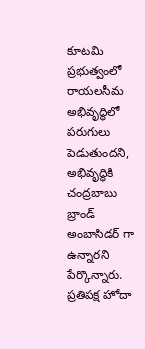కూటమి ప్రభుత్వంలో రాయలసీమ అభివృద్ధిలో పరుగులు పెడుతుందని, అభివృద్ధికి చంద్రబాబు బ్రాండ్ అంబాసిడర్ గా ఉన్నారని పేర్కొన్నారు. ప్రతిపక్ష హోదా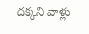దక్కని వాళ్లు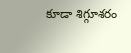కూడా శిగ్గూశరం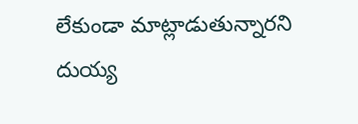లేకుండా మాట్లాడుతున్నారని దుయ్య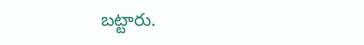బట్టారు.